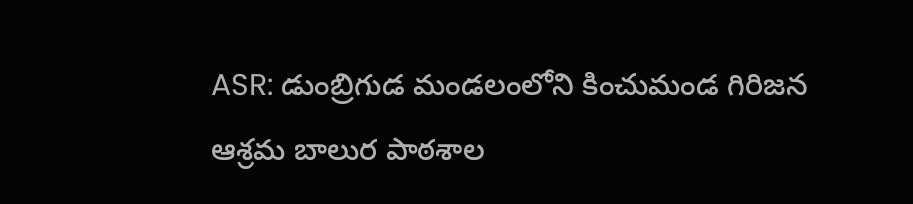ASR: డుంబ్రిగుడ మండలంలోని కించుమండ గిరిజన ఆశ్రమ బాలుర పాఠశాల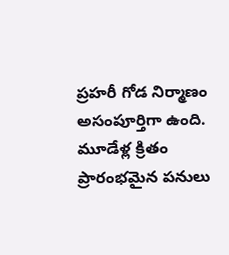ప్రహరీ గోడ నిర్మాణం అసంపూర్తిగా ఉంది. మూడేళ్ల క్రితం ప్రారంభమైన పనులు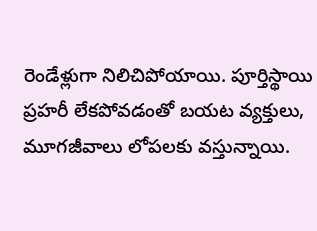రెండేళ్లుగా నిలిచిపోయాయి. పూర్తిస్థాయి ప్రహరీ లేకపోవడంతో బయట వ్యక్తులు, మూగజీవాలు లోపలకు వస్తున్నాయి.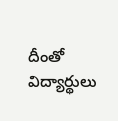దీంతో విద్యార్థులు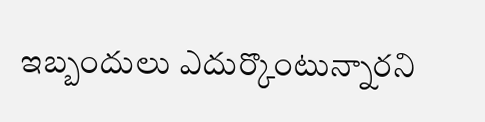ఇబ్బందులు ఎదుర్కొంటున్నారని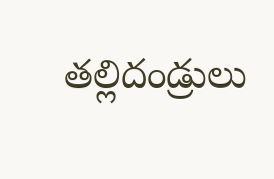తల్లిదండ్రులు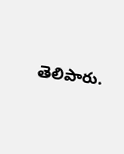తెలిపారు.